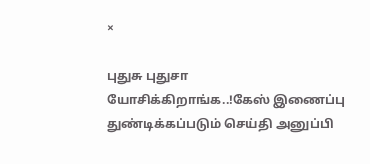×

புதுசு புதுசா யோசிக்கிறாங்க..!கேஸ் இணைப்பு துண்டிக்கப்படும் செய்தி அனுப்பி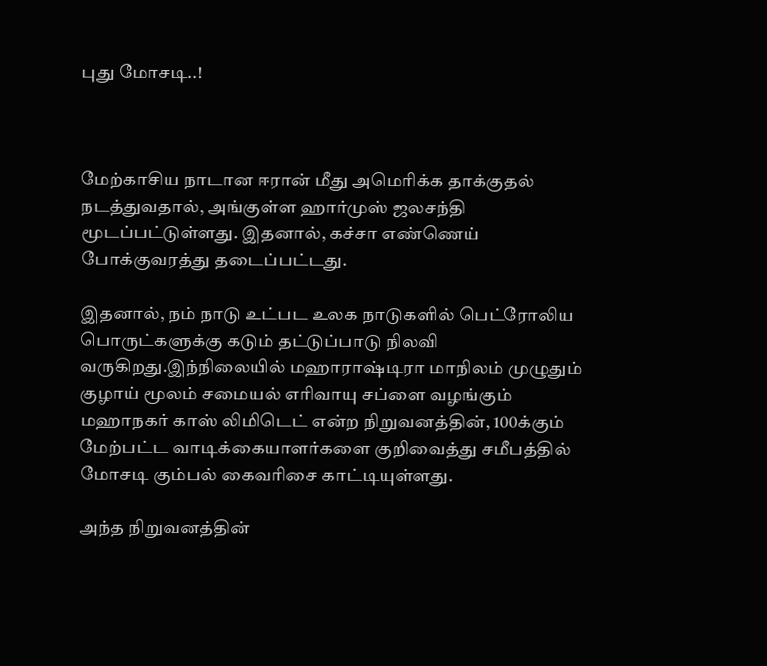புது மோசடி..!



மேற்காசிய நாடான ஈரான் மீது அமெரிக்க தாக்குதல் நடத்துவதால், அங்குள்ள ஹார்முஸ் ஜலசந்தி மூடப்பட்டுள்ளது. இதனால், கச்சா எண்ணெய் போக்குவரத்து தடைப்பட்டது.

இதனால், நம் நாடு உட்பட உலக நாடுகளில் பெட்ரோலிய பொருட்களுக்கு கடும் தட்டுப்பாடு நிலவி வருகிறது.இந்நிலையில் மஹாராஷ்டிரா மாநிலம் முழுதும் குழாய் மூலம் சமையல் எரிவாயு சப்ளை வழங்கும் மஹாநகர் காஸ் லிமிடெட் என்ற நிறுவனத்தின், 100க்கும் மேற்பட்ட வாடிக்கையாளர்களை குறிவைத்து சமீபத்தில் மோசடி கும்பல் கைவரிசை காட்டியுள்ளது.

அந்த நிறுவனத்தின்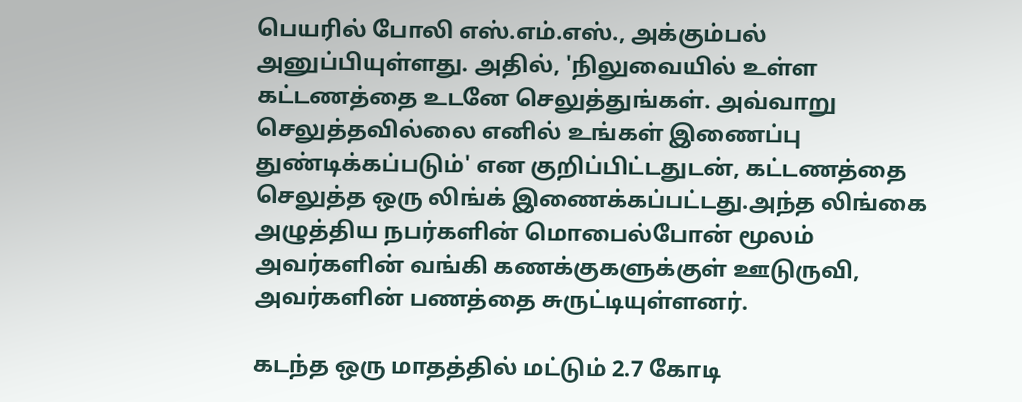பெயரில் போலி எஸ்.எம்.எஸ்., அக்கும்பல் அனுப்பியுள்ளது. அதில், 'நிலுவையில் உள்ள கட்டணத்தை உடனே செலுத்துங்கள். அவ்வாறு செலுத்தவில்லை எனில் உங்கள் இணைப்பு துண்டிக்கப்படும்' என குறிப்பிட்டதுடன், கட்டணத்தை செலுத்த ஒரு லிங்க் இணைக்கப்பட்டது.அந்த லிங்கை அழுத்திய நபர்களின் மொபைல்போன் மூலம் அவர்களின் வங்கி கணக்குகளுக்குள் ஊடுருவி, அவர்களின் பணத்தை சுருட்டியுள்ளனர்.

கடந்த ஒரு மாதத்தில் மட்டும் 2.7 கோடி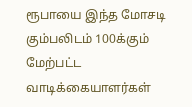ரூபாயை இந்த மோசடி கும்பலிடம் 100க்கும் மேற்பட்ட வாடிக்கையாளர்கள்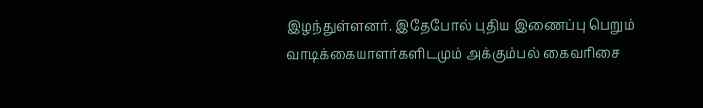இழந்துள்ளனர். இதேபோல் புதிய இணைப்பு பெறும் வாடிக்கையாளர்களிடமும் அக்கும்பல் கைவரிசை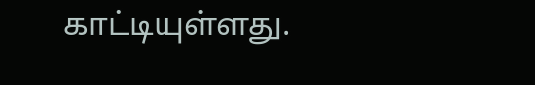காட்டியுள்ளது.